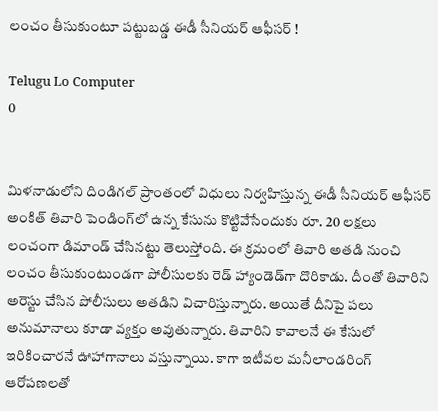లంచం తీసుకుంటూ పట్టుబడ్డ ఈడీ సీనియర్ ఆఫీసర్ !

Telugu Lo Computer
0


మిళనాడులోని దిండిగల్ ప్రాంతంలో విధులు నిర్వహిస్తున్న ఈడీ సీనియర్ ఆఫీసర్ అంకిత్ తివారి పెండింగ్‌లో ఉన్న కేసును కొట్టివేసేందుకు రూ. 20 లక్షలు లంచంగా డిమాండ్ చేసినట్టు తెలుస్తోంది. ఈ క్రమంలో తివారి అతడి నుంచి లంచం తీసుకుంటుండగా పోలీసులకు రెడ్ హ్యాండెడ్‌గా దొరికాడు. దీంతో తివారిని అరెస్టు చేసిన పోలీసులు అతడిని విచారిస్తున్నారు. అయితే దీనిపై పలు అనుమానాలు కూడా వ్యక్తం అవుతున్నారు. తివారిని కావాలనే ఈ కేసులో ఇరికించారనే ఊహాగానాలు వస్తున్నాయి. కాగా ఇటీవల మనీలాండరింగ్ ఆరోపణలతో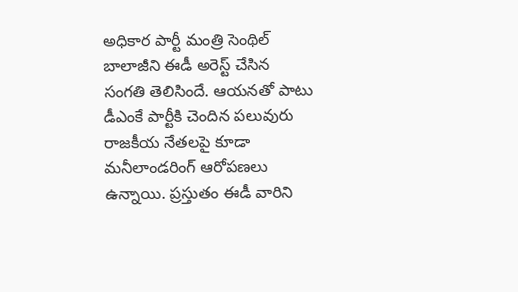అధికార పార్టీ మంత్రి సెంథిల్ బాలాజీని ఈడీ అరెస్ట్ చేసిన సంగతి తెలిసిందే. ఆయనతో పాటు డీఎంకే పార్టీకి చెందిన పలువురు రాజకీయ నేతలపై కూడా మనీలాండరింగ్ ఆరోపణలు ఉన్నాయి. ప్రస్తుతం ఈడీ వారిని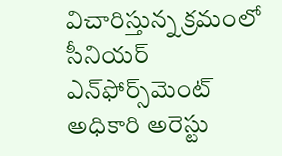విచారిస్తున్న క్రమంలో సీనియర్ ఎన్‌ఫోర్స్‌మెంట్ అధికారి అరెస్టు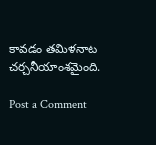కావడం తమిళనాట చర్చనీయాంశమైంది.

Post a Comment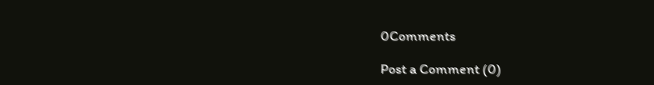0Comments

Post a Comment (0)